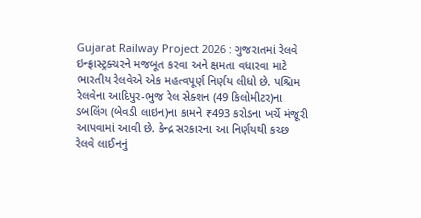Gujarat Railway Project 2026 : ગુજરાતમાં રેલવે ઇન્ફ્રાસ્ટ્રક્ચરને મજબૂત કરવા અને ક્ષમતા વધારવા માટે ભારતીય રેલવેએ એક મહત્વપૂર્ણ નિર્ણય લીધો છે. પશ્ચિમ રેલવેના આદિપુર-ભુજ રેલ સેક્શન (49 કિલોમીટર)ના ડબલિંગ (બેવડી લાઇન)ના કામને ₹493 કરોડના ખર્ચે મંજૂરી આપવામાં આવી છે. કેન્દ્ર સરકારના આ નિર્ણયથી કચ્છ રેલવે લાઈનનું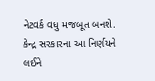નેટવર્ક વધુ મજબૂત બનશે. કેન્દ્ર સરકારના આ નિર્ણયને લઈને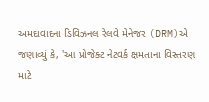અમદાવાદના ડિવિઝનલ રેલવે મેનેજર (DRM)એ જણાવ્યું કે, 'આ પ્રોજેક્ટ નેટવર્ક ક્ષમતાના વિસ્તરણ માટે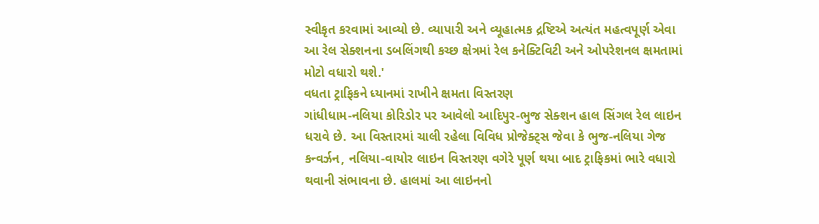સ્વીકૃત કરવામાં આવ્યો છે. વ્યાપારી અને વ્યૂહાત્મક દ્રષ્ટિએ અત્યંત મહત્વપૂર્ણ એવા આ રેલ સેક્શનના ડબલિંગથી કચ્છ ક્ષેત્રમાં રેલ કનેક્ટિવિટી અને ઓપરેશનલ ક્ષમતામાં મોટો વધારો થશે.'
વધતા ટ્રાફિકને ધ્યાનમાં રાખીને ક્ષમતા વિસ્તરણ
ગાંધીધામ-નલિયા કોરિડોર પર આવેલો આદિપુર-ભુજ સેક્શન હાલ સિંગલ રેલ લાઇન ધરાવે છે. આ વિસ્તારમાં ચાલી રહેલા વિવિધ પ્રોજેક્ટ્સ જેવા કે ભુજ-નલિયા ગેજ કન્વર્ઝન, નલિયા-વાયોર લાઇન વિસ્તરણ વગેરે પૂર્ણ થયા બાદ ટ્રાફિકમાં ભારે વધારો થવાની સંભાવના છે. હાલમાં આ લાઇનનો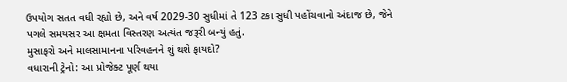ઉપયોગ સતત વધી રહ્યો છે, અને વર્ષ 2029-30 સુધીમાં તે 123 ટકા સુધી પહોંચવાનો અંદાજ છે, જેને પગલે સમયસર આ ક્ષમતા વિસ્તરણ અત્યંત જરૂરી બન્યું હતું.
મુસાફરો અને માલસામાનના પરિવહનને શું થશે ફાયદો?
વધારાની ટ્રેનો: આ પ્રોજેક્ટ પૂર્ણ થયા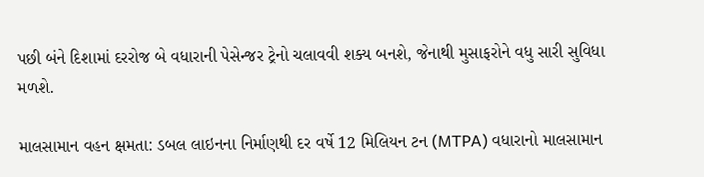પછી બંને દિશામાં દરરોજ બે વધારાની પેસેન્જર ટ્રેનો ચલાવવી શક્ય બનશે, જેનાથી મુસાફરોને વધુ સારી સુવિધા મળશે.

માલસામાન વહન ક્ષમતા: ડબલ લાઇનના નિર્માણથી દર વર્ષે 12 મિલિયન ટન (MTPA) વધારાનો માલસામાન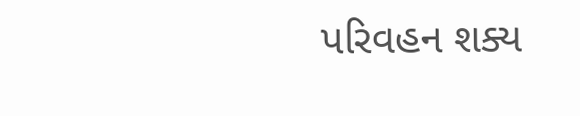પરિવહન શક્ય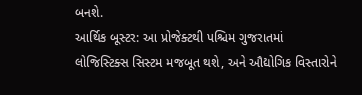બનશે.
આર્થિક બૂસ્ટર: આ પ્રોજેક્ટથી પશ્ચિમ ગુજરાતમાં લોજિસ્ટિક્સ સિસ્ટમ મજબૂત થશે, અને ઔદ્યોગિક વિસ્તારોને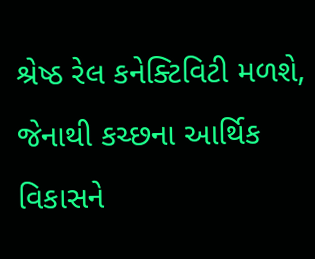શ્રેષ્ઠ રેલ કનેક્ટિવિટી મળશે, જેનાથી કચ્છના આર્થિક વિકાસને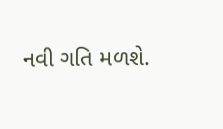નવી ગતિ મળશે.